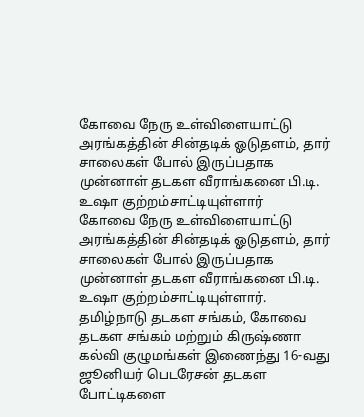கோவை நேரு உள்விளையாட்டு அரங்கத்தின் சின்தடிக் ஓடுதளம், தார் சாலைகள் போல் இருப்பதாக முன்னாள் தடகள வீராங்கனை பி.டி. உஷா குற்றம்சாட்டியுள்ளார்
கோவை நேரு உள்விளையாட்டு அரங்கத்தின் சின்தடிக் ஓடுதளம், தார் சாலைகள் போல் இருப்பதாக முன்னாள் தடகள வீராங்கனை பி.டி. உஷா குற்றம்சாட்டியுள்ளார்.
தமிழ்நாடு தடகள சங்கம், கோவை தடகள சங்கம் மற்றும் கிருஷ்ணா கல்வி குழுமங்கள் இணைந்து 16-வது ஜூனியர் பெடரேசன் தடகள போட்டிகளை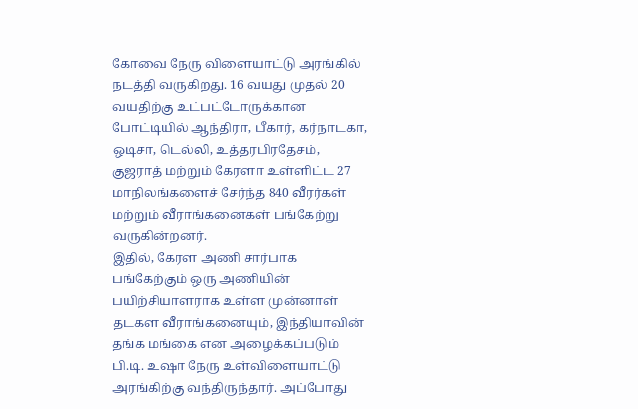கோவை நேரு விளையாட்டு அரங்கில் நடத்தி வருகிறது. 16 வயது முதல் 20 வயதிற்கு உட்பட்டோருக்கான போட்டியில் ஆந்திரா, பீகார், கர்நாடகா, ஒடிசா, டெல்லி, உத்தரபிரதேசம், குஜராத் மற்றும் கேரளா உள்ளிட்ட 27 மாநிலங்களைச் சேர்ந்த 840 வீரர்கள் மற்றும் வீராங்கனைகள் பங்கேற்று வருகின்றனர்.
இதில், கேரள அணி சார்பாக பங்கேற்கும் ஒரு அணியின் பயிற்சியாளராக உள்ள முன்னாள் தடகள வீராங்கனையும், இந்தியாவின் தங்க மங்கை என அழைக்கப்படும் பி.டி. உஷா நேரு உள்விளையாட்டு அரங்கிற்கு வந்திருந்தார். அப்போது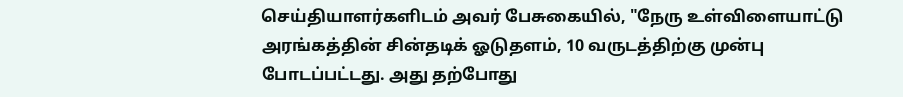செய்தியாளர்களிடம் அவர் பேசுகையில், "நேரு உள்விளையாட்டு அரங்கத்தின் சின்தடிக் ஓடுதளம், 10 வருடத்திற்கு முன்பு போடப்பட்டது. அது தற்போது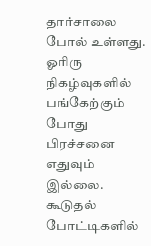தார்சாலை போல் உள்ளது. ஓரிரு நிகழ்வுகளில் பங்கேற்கும் போது பிரச்சனை எதுவும் இல்லை. கூடுதல் போட்டிகளில்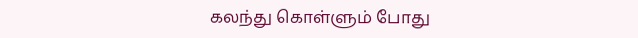கலந்து கொள்ளும் போது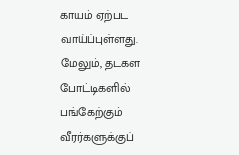காயம் ஏற்பட வாய்ப்புள்ளது.
மேலும், தடகள போட்டிகளில் பங்கேற்கும் வீரர்களுக்குப்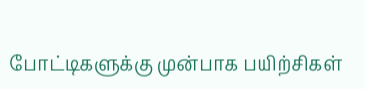போட்டிகளுக்கு முன்பாக பயிற்சிகள்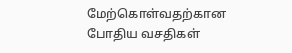மேற்கொள்வதற்கான போதிய வசதிகள்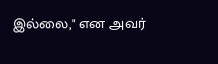இல்லை," என அவர்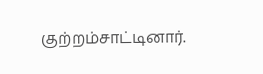குற்றம்சாட்டினார்.